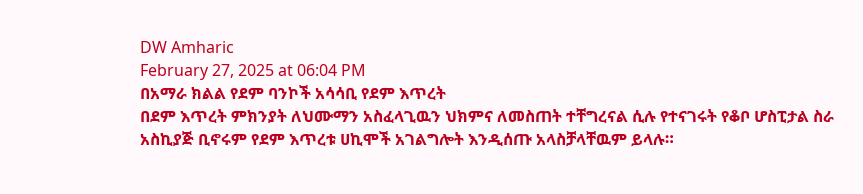DW Amharic
February 27, 2025 at 06:04 PM
በአማራ ክልል የደም ባንኮች አሳሳቢ የደም እጥረት
በደም እጥረት ምክንያት ለህሙማን አስፈላጊዉን ህክምና ለመስጠት ተቸግረናል ሲሉ የተናገሩት የቆቦ ሆስፒታል ስራ አስኪያጅ ቢኖሩም የደም እጥረቱ ሀኪሞች አገልግሎት እንዲሰጡ አላስቻላቸዉም ይላሉ።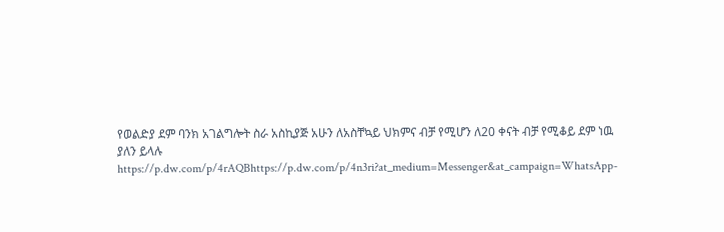የወልድያ ደም ባንክ አገልግሎት ስራ አስኪያጅ አሁን ለአስቸኳይ ህክምና ብቻ የሚሆን ለ20 ቀናት ብቻ የሚቆይ ደም ነዉ ያለን ይላሉ https://p.dw.com/p/4rAQBhttps://p.dw.com/p/4n3ri?at_medium=Messenger&at_campaign=WhatsApp-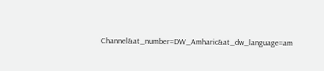Channel&at_number=DW_Amharic&at_dw_language=am